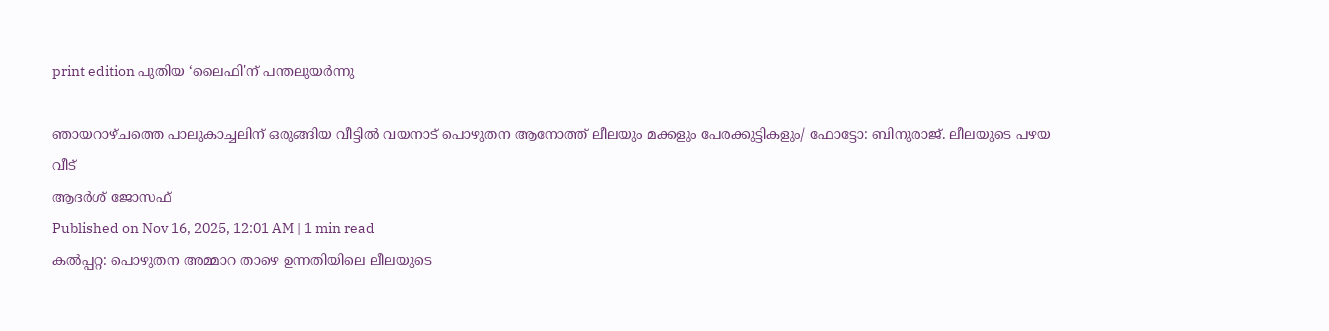print edition പുതിയ ‘ലൈഫി'ന് പന്തലുയർന്നു

ഞായറാഴ്ചത്തെ പാലുകാച്ചലിന് ഒരുങ്ങിയ വീട്ടിൽ വയനാട് പൊഴുതന ആനോത്ത് ലീലയും മക്കളും പേരക്കുട്ടികളും/ ഫോട്ടോ: ബിനുരാജ്. ലീലയുടെ പഴയ വീട്
ആദർശ് ജോസഫ്
Published on Nov 16, 2025, 12:01 AM | 1 min read
കൽപ്പറ്റ: പൊഴുതന അമ്മാറ താഴെ ഉന്നതിയിലെ ലീലയുടെ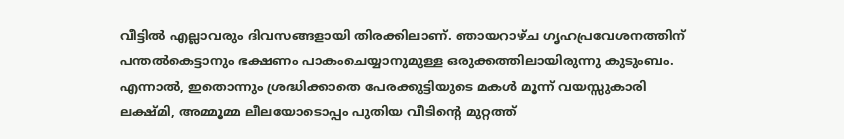വീട്ടിൽ എല്ലാവരും ദിവസങ്ങളായി തിരക്കിലാണ്. ഞായറാഴ്ച ഗൃഹപ്രവേശനത്തിന് പന്തൽകെട്ടാനും ഭക്ഷണം പാകംചെയ്യാനുമുള്ള ഒരുക്കത്തിലായിരുന്നു കുടുംബം. എന്നാൽ, ഇതൊന്നും ശ്രദ്ധിക്കാതെ പേരക്കുട്ടിയുടെ മകൾ മൂന്ന് വയസ്സുകാരി ലക്ഷ്മി, അമ്മൂമ്മ ലീലയോടൊപ്പം പുതിയ വീടിന്റെ മുറ്റത്ത്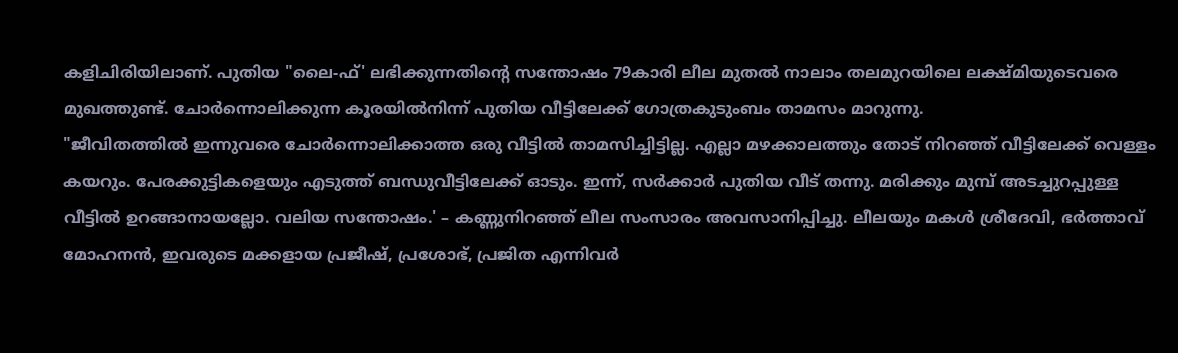കളിചിരിയിലാണ്. പുതിയ "ലൈ-ഫ്' ലഭിക്കുന്നതിന്റെ സന്തോഷം 79കാരി ലീല മുതൽ നാലാം തലമുറയിലെ ലക്ഷ്മിയുടെവരെ മുഖത്തുണ്ട്. ചോർന്നൊലിക്കുന്ന കൂരയിൽനിന്ന് പുതിയ വീട്ടിലേക്ക് ഗോത്രകുടുംബം താമസം മാറുന്നു.
"ജീവിതത്തിൽ ഇന്നുവരെ ചോർന്നൊലിക്കാത്ത ഒരു വീട്ടിൽ താമസിച്ചിട്ടില്ല. എല്ലാ മഴക്കാലത്തും തോട് നിറഞ്ഞ് വീട്ടിലേക്ക് വെള്ളം കയറും. പേരക്കുട്ടികളെയും എടുത്ത് ബന്ധുവീട്ടിലേക്ക് ഓടും. ഇന്ന്, സർക്കാർ പുതിയ വീട് തന്നു. മരിക്കും മുമ്പ് അടച്ചുറപ്പുള്ള വീട്ടിൽ ഉറങ്ങാനായല്ലോ. വലിയ സന്തോഷം.' – കണ്ണുനിറഞ്ഞ് ലീല സംസാരം അവസാനിപ്പിച്ചു. ലീലയും മകൾ ശ്രീദേവി, ഭർത്താവ് മോഹനൻ, ഇവരുടെ മക്കളായ പ്രജീഷ്, പ്രശോഭ്, പ്രജിത എന്നിവർ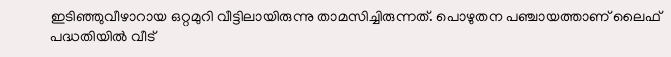ഇടിഞ്ഞുവീഴാറായ ഒറ്റമുറി വീട്ടിലായിരുന്നു താമസിച്ചിരുന്നത്. പൊഴുതന പഞ്ചായത്താണ് ലൈഫ് പദ്ധതിയിൽ വീട്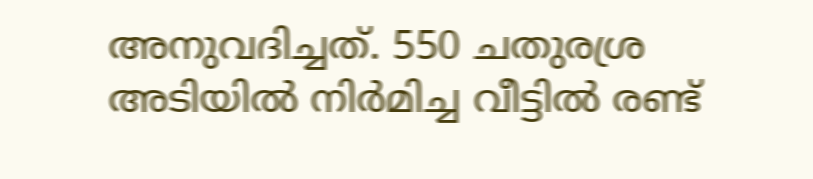അനുവദിച്ചത്. 550 ചതുരശ്ര അടിയിൽ നിർമിച്ച വീട്ടിൽ രണ്ട്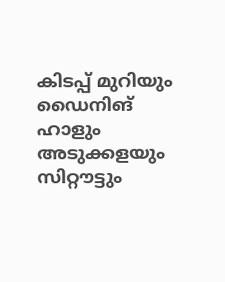കിടപ്പ് മുറിയും ഡൈനിങ് ഹാളും അടുക്കളയും സിറ്റൗട്ടും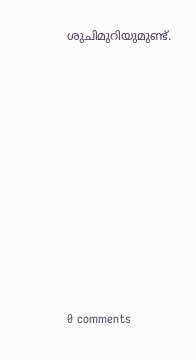ശുചിമുറിയുമുണ്ട്.










0 comments